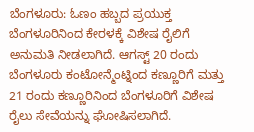ಬೆಂಗಳೂರು: ಓಣಂ ಹಬ್ಬದ ಪ್ರಯುಕ್ತ ಬೆಂಗಳೂರಿನಿಂದ ಕೇರಳಕ್ಕೆ ವಿಶೇಷ ರೈಲಿಗೆ ಅನುಮತಿ ನೀಡಲಾಗಿದೆ. ಆಗಸ್ಟ್ 20 ರಂದು ಬೆಂಗಳೂರು ಕಂಟೋನ್ಮೆಂಟ್ನಿಂದ ಕಣ್ಣೂರಿಗೆ ಮತ್ತು 21 ರಂದು ಕಣ್ಣೂರಿನಿಂದ ಬೆಂಗಳೂರಿಗೆ ವಿಶೇಷ ರೈಲು ಸೇವೆಯನ್ನು ಘೋಷಿಸಲಾಗಿದೆ.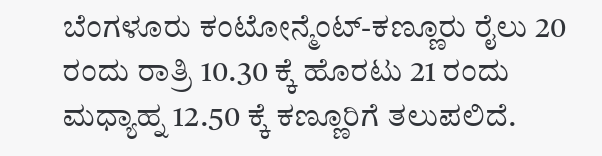ಬೆಂಗಳೂರು ಕಂಟೋನ್ಮೆಂಟ್-ಕಣ್ಣೂರು ರೈಲು 20 ರಂದು ರಾತ್ರಿ 10.30 ಕ್ಕೆ ಹೊರಟು 21 ರಂದು ಮಧ್ಯಾಹ್ನ 12.50 ಕ್ಕೆ ಕಣ್ಣೂರಿಗೆ ತಲುಪಲಿದೆ.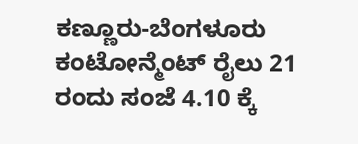ಕಣ್ಣೂರು-ಬೆಂಗಳೂರು ಕಂಟೋನ್ಮೆಂಟ್ ರೈಲು 21 ರಂದು ಸಂಜೆ 4.10 ಕ್ಕೆ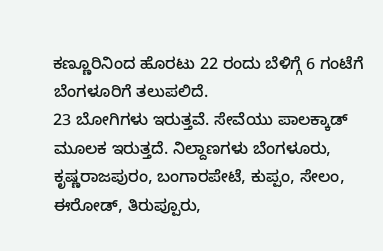ಕಣ್ಣೂರಿನಿಂದ ಹೊರಟು 22 ರಂದು ಬೆಳಿಗ್ಗೆ 6 ಗಂಟೆಗೆ ಬೆಂಗಳೂರಿಗೆ ತಲುಪಲಿದೆ.
23 ಬೋಗಿಗಳು ಇರುತ್ತವೆ. ಸೇವೆಯು ಪಾಲಕ್ಕಾಡ್ ಮೂಲಕ ಇರುತ್ತದೆ. ನಿಲ್ದಾಣಗಳು ಬೆಂಗಳೂರು, ಕೃಷ್ಣರಾಜಪುರಂ, ಬಂಗಾರಪೇಟೆ, ಕುಪ್ಪಂ, ಸೇಲಂ, ಈರೋಡ್, ತಿರುಪ್ಪೂರು,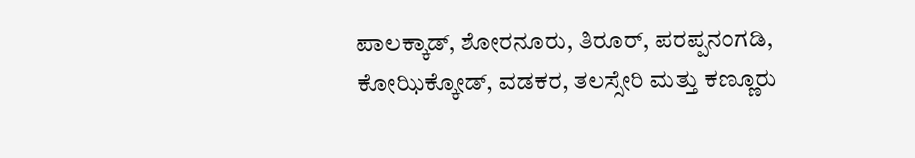ಪಾಲಕ್ಕಾಡ್, ಶೋರನೂರು, ತಿರೂರ್, ಪರಪ್ಪನಂಗಡಿ, ಕೋಝಿಕ್ಕೋಡ್, ವಡಕರ, ತಲಸ್ಸೇರಿ ಮತ್ತು ಕಣ್ಣೂರು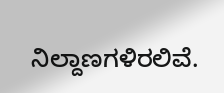ನಿಲ್ದಾಣಗಳಿರಲಿವೆ.